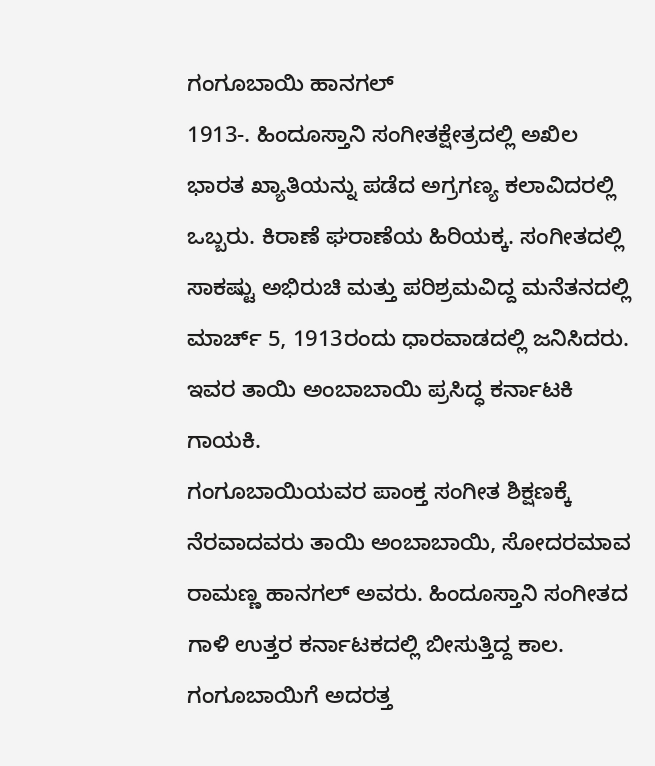ಗಂಗೂಬಾಯಿ ಹಾನಗಲ್
1913-. ಹಿಂದೂಸ್ತಾನಿ ಸಂಗೀತಕ್ಷೇತ್ರದಲ್ಲಿ ಅಖಿಲ ಭಾರತ ಖ್ಯಾತಿಯನ್ನು ಪಡೆದ ಅಗ್ರಗಣ್ಯ ಕಲಾವಿದರಲ್ಲಿ ಒಬ್ಬರು. ಕಿರಾಣೆ ಘರಾಣೆಯ ಹಿರಿಯಕ್ಕ. ಸಂಗೀತದಲ್ಲಿ ಸಾಕಷ್ಟು ಅಭಿರುಚಿ ಮತ್ತು ಪರಿಶ್ರಮವಿದ್ದ ಮನೆತನದಲ್ಲಿ ಮಾರ್ಚ್ 5, 1913ರಂದು ಧಾರವಾಡದಲ್ಲಿ ಜನಿಸಿದರು. ಇವರ ತಾಯಿ ಅಂಬಾಬಾಯಿ ಪ್ರಸಿದ್ಧ ಕರ್ನಾಟಕಿ ಗಾಯಕಿ.
ಗಂಗೂಬಾಯಿಯವರ ಪಾಂಕ್ತ ಸಂಗೀತ ಶಿಕ್ಷಣಕ್ಕೆ ನೆರವಾದವರು ತಾಯಿ ಅಂಬಾಬಾಯಿ, ಸೋದರಮಾವ ರಾಮಣ್ಣ ಹಾನಗಲ್ ಅವರು. ಹಿಂದೂಸ್ತಾನಿ ಸಂಗೀತದ ಗಾಳಿ ಉತ್ತರ ಕರ್ನಾಟಕದಲ್ಲಿ ಬೀಸುತ್ತಿದ್ದ ಕಾಲ. ಗಂಗೂಬಾಯಿಗೆ ಅದರತ್ತ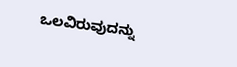ಒಲವಿರುವುದನ್ನು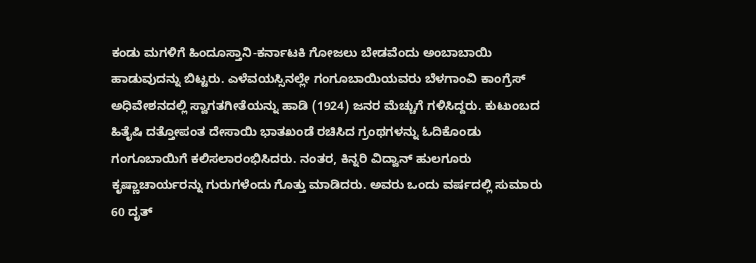ಕಂಡು ಮಗಳಿಗೆ ಹಿಂದೂಸ್ತಾನಿ-ಕರ್ನಾಟಕಿ ಗೋಜಲು ಬೇಡವೆಂದು ಅಂಬಾಬಾಯಿ ಹಾಡುವುದನ್ನು ಬಿಟ್ಟರು. ಎಳೆವಯಸ್ಸಿನಲ್ಲೇ ಗಂಗೂಬಾಯಿಯವರು ಬೆಳಗಾಂವಿ ಕಾಂಗ್ರೆಸ್ ಅಧಿವೇಶನದಲ್ಲಿ ಸ್ವಾಗತಗೀತೆಯನ್ನು ಹಾಡಿ (1924) ಜನರ ಮೆಚ್ಚುಗೆ ಗಳಿಸಿದ್ದರು. ಕುಟುಂಬದ ಹಿತೈಷಿ ದತ್ತೋಪಂತ ದೇಸಾಯಿ ಭಾತಖಂಡೆ ರಚಿಸಿದ ಗ್ರಂಥಗಳನ್ನು ಓದಿಕೊಂಡು ಗಂಗೂಬಾಯಿಗೆ ಕಲಿಸಲಾರಂಭಿಸಿದರು. ನಂತರ, ಕಿನ್ನರಿ ವಿದ್ವಾನ್ ಹುಲಗೂರು ಕೃಷ್ಣಾಚಾರ್ಯರನ್ನು ಗುರುಗಳೆಂದು ಗೊತ್ತು ಮಾಡಿದರು. ಅವರು ಒಂದು ವರ್ಷದಲ್ಲಿ ಸುಮಾರು 60 ದೃತ್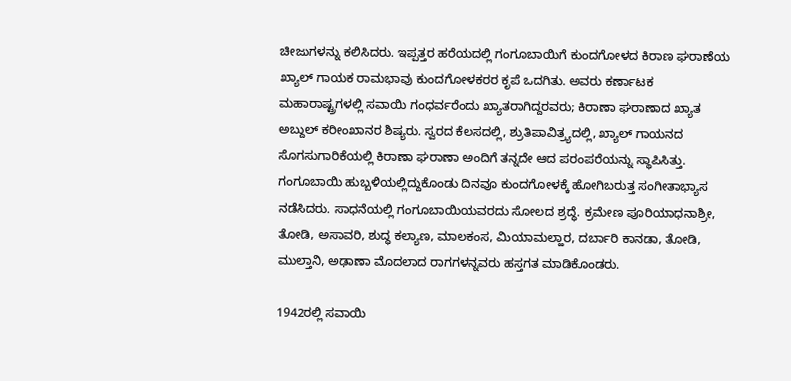ಚೀಜುಗಳನ್ನು ಕಲಿಸಿದರು. ಇಪ್ಪತ್ತರ ಹರೆಯದಲ್ಲಿ ಗಂಗೂಬಾಯಿಗೆ ಕುಂದಗೋಳದ ಕಿರಾಣ ಘರಾಣೆಯ ಖ್ಯಾಲ್ ಗಾಯಕ ರಾಮಭಾವು ಕುಂದಗೋಳಕರರ ಕೃಪೆ ಒದಗಿತು. ಅವರು ಕರ್ಣಾಟಕ ಮಹಾರಾಷ್ಟ್ರಗಳಲ್ಲಿ ಸವಾಯಿ ಗಂಧರ್ವರೆಂದು ಖ್ಯಾತರಾಗಿದ್ದರವರು; ಕಿರಾಣಾ ಘರಾಣಾದ ಖ್ಯಾತ ಅಬ್ದುಲ್ ಕರೀಂಖಾನರ ಶಿಷ್ಯರು. ಸ್ವರದ ಕೆಲಸದಲ್ಲಿ, ಶ್ರುತಿಪಾವಿತ್ರ್ಯದಲ್ಲಿ, ಖ್ಯಾಲ್ ಗಾಯನದ ಸೊಗಸುಗಾರಿಕೆಯಲ್ಲಿ ಕಿರಾಣಾ ಘರಾಣಾ ಅಂದಿಗೆ ತನ್ನದೇ ಆದ ಪರಂಪರೆಯನ್ನು ಸ್ಥಾಪಿಸಿತ್ತು. ಗಂಗೂಬಾಯಿ ಹುಬ್ಬಳಿಯಲ್ಲಿದ್ದುಕೊಂಡು ದಿನವೂ ಕುಂದಗೋಳಕ್ಕೆ ಹೋಗಿಬರುತ್ತ ಸಂಗೀತಾಭ್ಯಾಸ ನಡೆಸಿದರು. ಸಾಧನೆಯಲ್ಲಿ ಗಂಗೂಬಾಯಿಯವರದು ಸೋಲದ ಶ್ರದ್ಧೆ. ಕ್ರಮೇಣ ಪೂರಿಯಾಧನಾಶ್ರೀ, ತೋಡಿ, ಅಸಾವರಿ, ಶುದ್ಧ ಕಲ್ಯಾಣ, ಮಾಲಕಂಸ, ಮಿಯಾಮಲ್ಹಾರ, ದರ್ಬಾರಿ ಕಾನಡಾ, ತೋಡಿ, ಮುಲ್ತಾನಿ, ಅಢಾಣಾ ಮೊದಲಾದ ರಾಗಗಳನ್ನವರು ಹಸ್ತಗತ ಮಾಡಿಕೊಂಡರು.

1942ರಲ್ಲಿ ಸವಾಯಿ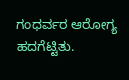ಗಂಧರ್ವರ ಆರೋಗ್ಯ ಹದಗೆಟ್ಟಿತು.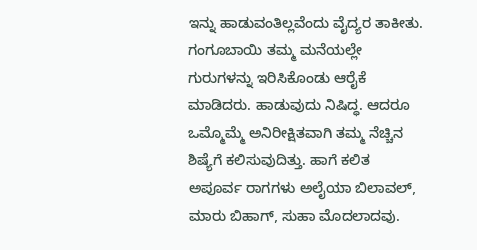ಇನ್ನು ಹಾಡುವಂತಿಲ್ಲವೆಂದು ವೈದ್ಯರ ತಾಕೀತು. ಗಂಗೂಬಾಯಿ ತಮ್ಮ ಮನೆಯಲ್ಲೇ ಗುರುಗಳನ್ನು ಇರಿಸಿಕೊಂಡು ಆರೈಕೆ ಮಾಡಿದರು. ಹಾಡುವುದು ನಿಷಿದ್ಧ. ಆದರೂ ಒಮ್ಮೊಮ್ಮೆ ಅನಿರೀಕ್ಷಿತವಾಗಿ ತಮ್ಮ ನೆಚ್ಚಿನ ಶಿಷ್ಯೆಗೆ ಕಲಿಸುವುದಿತ್ತು. ಹಾಗೆ ಕಲಿತ ಅಪೂರ್ವ ರಾಗಗಳು ಅಲೈಯಾ ಬಿಲಾವಲ್, ಮಾರು ಬಿಹಾಗ್, ಸುಹಾ ಮೊದಲಾದವು.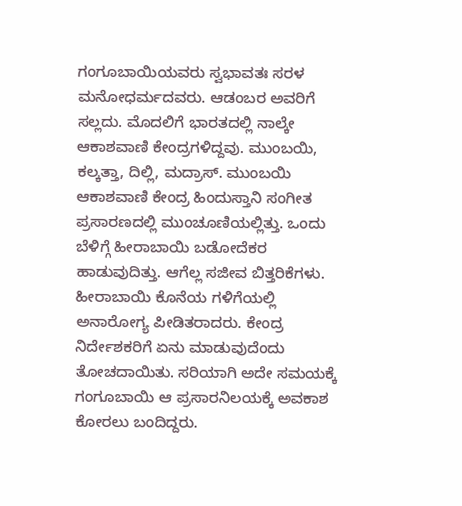ಗಂಗೂಬಾಯಿಯವರು ಸ್ವಭಾವತಃ ಸರಳ ಮನೋಧರ್ಮದವರು. ಆಡಂಬರ ಅವರಿಗೆ ಸಲ್ಲದು. ಮೊದಲಿಗೆ ಭಾರತದಲ್ಲಿ ನಾಲ್ಕೇ ಆಕಾಶವಾಣಿ ಕೇಂದ್ರಗಳಿದ್ದವು. ಮುಂಬಯಿ, ಕಲ್ಕತ್ತಾ, ದಿಲ್ಲಿ, ಮದ್ರಾಸ್. ಮುಂಬಯಿ ಆಕಾಶವಾಣಿ ಕೇಂದ್ರ ಹಿಂದುಸ್ತಾನಿ ಸಂಗೀತ ಪ್ರಸಾರಣದಲ್ಲಿ ಮುಂಚೂಣಿಯಲ್ಲಿತ್ತು. ಒಂದು ಬೆಳಿಗ್ಗೆ ಹೀರಾಬಾಯಿ ಬಡೋದೆಕರ ಹಾಡುವುದಿತ್ತು. ಆಗೆಲ್ಲ ಸಜೀವ ಬಿತ್ತರಿಕೆಗಳು. ಹೀರಾಬಾಯಿ ಕೊನೆಯ ಗಳಿಗೆಯಲ್ಲಿ ಅನಾರೋಗ್ಯ ಪೀಡಿತರಾದರು. ಕೇಂದ್ರ ನಿರ್ದೇಶಕರಿಗೆ ಏನು ಮಾಡುವುದೆಂದು ತೋಚದಾಯಿತು. ಸರಿಯಾಗಿ ಅದೇ ಸಮಯಕ್ಕೆ ಗಂಗೂಬಾಯಿ ಆ ಪ್ರಸಾರನಿಲಯಕ್ಕೆ ಅವಕಾಶ ಕೋರಲು ಬಂದಿದ್ದರು.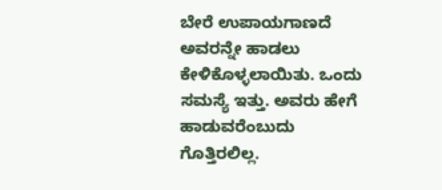ಬೇರೆ ಉಪಾಯಗಾಣದೆ ಅವರನ್ನೇ ಹಾಡಲು ಕೇಳಿಕೊಳ್ಳಲಾಯಿತು. ಒಂದು ಸಮಸ್ಯೆ ಇತ್ತು. ಅವರು ಹೇಗೆ ಹಾಡುವರೆಂಬುದು ಗೊತ್ತಿರಲಿಲ್ಲ.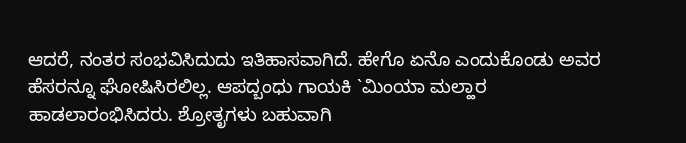ಆದರೆ, ನಂತರ ಸಂಭವಿಸಿದುದು ಇತಿಹಾಸವಾಗಿದೆ. ಹೇಗೊ ಏನೊ ಎಂದುಕೊಂಡು ಅವರ ಹೆಸರನ್ನೂ ಘೋಷಿಸಿರಲಿಲ್ಲ. ಆಪದ್ಬಂಧು ಗಾಯಕಿ `ಮಿಂಯಾ ಮಲ್ಹಾರ ಹಾಡಲಾರಂಭಿಸಿದರು. ಶ್ರೋತೃಗಳು ಬಹುವಾಗಿ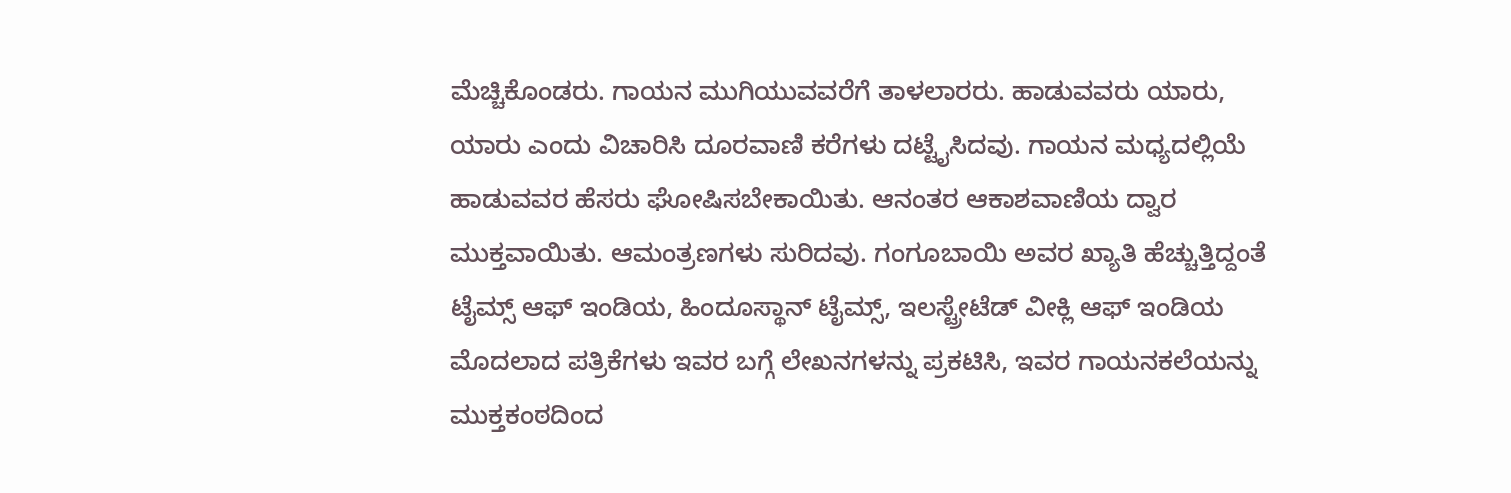ಮೆಚ್ಚಿಕೊಂಡರು. ಗಾಯನ ಮುಗಿಯುವವರೆಗೆ ತಾಳಲಾರರು. ಹಾಡುವವರು ಯಾರು, ಯಾರು ಎಂದು ವಿಚಾರಿಸಿ ದೂರವಾಣಿ ಕರೆಗಳು ದಟ್ಟೈಸಿದವು. ಗಾಯನ ಮಧ್ಯದಲ್ಲಿಯೆ ಹಾಡುವವರ ಹೆಸರು ಘೋಷಿಸಬೇಕಾಯಿತು. ಆನಂತರ ಆಕಾಶವಾಣಿಯ ದ್ವಾರ ಮುಕ್ತವಾಯಿತು. ಆಮಂತ್ರಣಗಳು ಸುರಿದವು. ಗಂಗೂಬಾಯಿ ಅವರ ಖ್ಯಾತಿ ಹೆಚ್ಚುತ್ತಿದ್ದಂತೆ ಟೈಮ್ಸ್ ಆಫ್ ಇಂಡಿಯ, ಹಿಂದೂಸ್ಥಾನ್ ಟೈಮ್ಸ್, ಇಲಸ್ಟ್ರೇಟೆಡ್ ವೀಕ್ಲಿ ಆಫ್ ಇಂಡಿಯ ಮೊದಲಾದ ಪತ್ರಿಕೆಗಳು ಇವರ ಬಗ್ಗೆ ಲೇಖನಗಳನ್ನು ಪ್ರಕಟಿಸಿ, ಇವರ ಗಾಯನಕಲೆಯನ್ನು ಮುಕ್ತಕಂಠದಿಂದ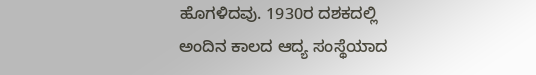ಹೊಗಳಿದವು. 1930ರ ದಶಕದಲ್ಲಿ ಅಂದಿನ ಕಾಲದ ಆದ್ಯ ಸಂಸ್ಥೆಯಾದ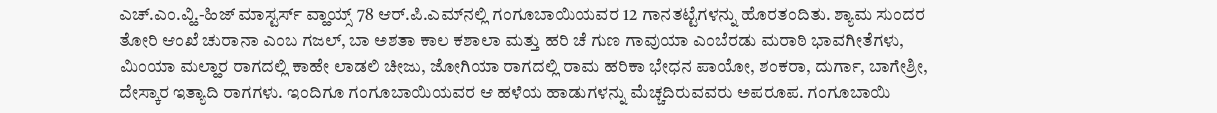ಎಚ್.ಎಂ.ವ್ಹಿ.-ಹಿಜ್ ಮಾಸ್ಟರ್ಸ್ ವ್ಹಾಯ್ಸ್ 78 ಆರ್.ಪಿ.ಎಮ್‍ನಲ್ಲಿ ಗಂಗೂಬಾಯಿಯವರ 12 ಗಾನತಟ್ಟೆಗಳನ್ನು ಹೊರತಂದಿತು. ಶ್ಯಾಮ ಸುಂದರ ತೋರಿ ಆಂಖೆ ಚುರಾನಾ ಎಂಬ ಗಜಲ್, ಬಾ ಅಶತಾ ಕಾಲ ಕಶಾಲಾ ಮತ್ತು ಹರಿ ಚೆ ಗುಣ ಗಾವುಯಾ ಎಂಬೆರಡು ಮರಾಠಿ ಭಾವಗೀತೆಗಳು, ಮಿಂಯಾ ಮಲ್ಹಾರ ರಾಗದಲ್ಲಿ ಕಾಹೇ ಲಾಡಲಿ ಚೀಜು, ಜೋಗಿಯಾ ರಾಗದಲ್ಲಿ ರಾಮ ಹರಿಕಾ ಭೇಧನ ಪಾಯೋ, ಶಂಕರಾ, ದುರ್ಗಾ, ಬಾಗೇಶ್ರೀ, ದೇಸ್ಕಾರ ಇತ್ಯಾದಿ ರಾಗಗಳು. ಇಂದಿಗೂ ಗಂಗೂಬಾಯಿಯವರ ಆ ಹಳೆಯ ಹಾಡುಗಳನ್ನು ಮೆಚ್ಚದಿರುವವರು ಅಪರೂಪ. ಗಂಗೂಬಾಯಿ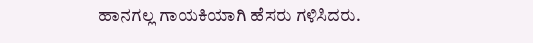ಹಾನಗಲ್ಲ ಗಾಯಕಿಯಾಗಿ ಹೆಸರು ಗಳಿಸಿದರು.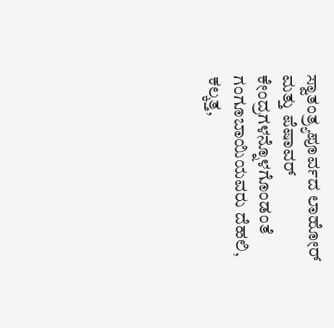ಸ್ವಾತಂತ್ರ್ಯಪೂರ್ವದ ಲಾಹೋರ್ ಮತ್ತು ಪೆಷಾವರ್ ಕೇಂದ್ರಗಳನ್ನೊಳಗೊಂಡಂತೆ ಗಂಗೂಬಾಯಿಯವರು ದೆಹಲಿ, ಕಲ್ಕತ್ತ,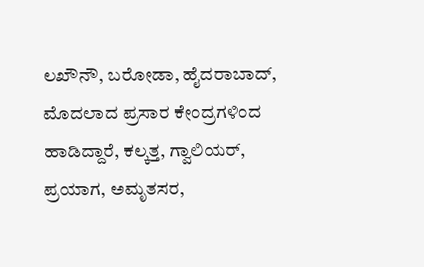ಲಖೌನೌ, ಬರೋಡಾ, ಹೈದರಾಬಾದ್, ಮೊದಲಾದ ಪ್ರಸಾರ ಕೇಂದ್ರಗಳಿಂದ ಹಾಡಿದ್ದಾರೆ, ಕಲ್ಕತ್ತ, ಗ್ವಾಲಿಯರ್, ಪ್ರಯಾಗ, ಅಮೃತಸರ,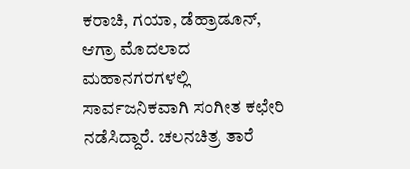ಕರಾಚಿ, ಗಯಾ, ಡೆಹ್ರಾಡೂನ್, ಆಗ್ರಾ ಮೊದಲಾದ ಮಹಾನಗರಗಳಲ್ಲಿ ಸಾರ್ವಜನಿಕವಾಗಿ ಸಂಗೀತ ಕಛೇರಿ ನಡೆಸಿದ್ದಾರೆ. ಚಲನಚಿತ್ರ ತಾರೆ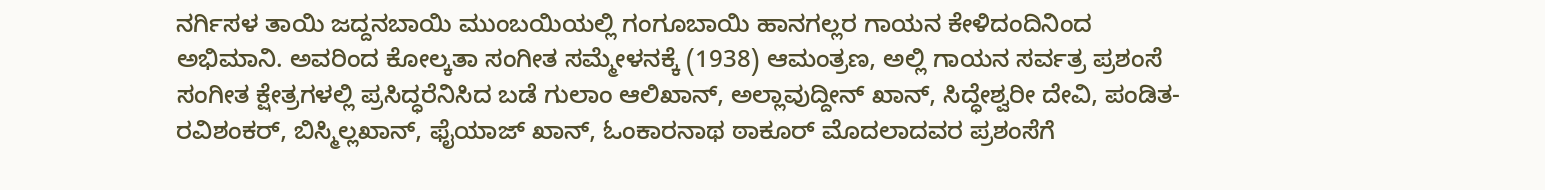ನರ್ಗಿಸಳ ತಾಯಿ ಜದ್ದನಬಾಯಿ ಮುಂಬಯಿಯಲ್ಲಿ ಗಂಗೂಬಾಯಿ ಹಾನಗಲ್ಲರ ಗಾಯನ ಕೇಳಿದಂದಿನಿಂದ ಅಭಿಮಾನಿ. ಅವರಿಂದ ಕೋಲ್ಕತಾ ಸಂಗೀತ ಸಮ್ಮೇಳನಕ್ಕೆ (1938) ಆಮಂತ್ರಣ, ಅಲ್ಲಿ ಗಾಯನ ಸರ್ವತ್ರ ಪ್ರಶಂಸೆ ಸಂಗೀತ ಕ್ಷೇತ್ರಗಳಲ್ಲಿ ಪ್ರಸಿದ್ಧರೆನಿಸಿದ ಬಡೆ ಗುಲಾಂ ಆಲಿಖಾನ್, ಅಲ್ಲಾವುದ್ದೀನ್ ಖಾನ್, ಸಿದ್ಧೇಶ್ವರೀ ದೇವಿ, ಪಂಡಿತ-ರವಿಶಂಕರ್, ಬಿಸ್ಮಿಲ್ಲಖಾನ್, ಫೈಯಾಜ್ ಖಾನ್, ಓಂಕಾರನಾಥ ಠಾಕೂರ್ ಮೊದಲಾದವರ ಪ್ರಶಂಸೆಗೆ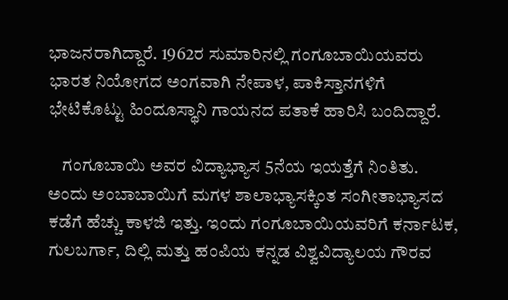ಭಾಜನರಾಗಿದ್ದಾರೆ. 1962ರ ಸುಮಾರಿನಲ್ಲಿ ಗಂಗೂಬಾಯಿಯವರು ಭಾರತ ನಿಯೋಗದ ಅಂಗವಾಗಿ ನೇಪಾಳ, ಪಾಕಿಸ್ತಾನಗಳಿಗೆ ಭೇಟಿಕೊಟ್ಟು ಹಿಂದೂಸ್ಥಾನಿ ಗಾಯನದ ಪತಾಕೆ ಹಾರಿಸಿ ಬಂದಿದ್ದಾರೆ.

    ಗಂಗೂಬಾಯಿ ಅವರ ವಿದ್ಯಾಭ್ಯಾಸ 5ನೆಯ ಇಯತ್ತೆಗೆ ನಿಂತಿತು. ಅಂದು ಅಂಬಾಬಾಯಿಗೆ ಮಗಳ ಶಾಲಾಭ್ಯಾಸಕ್ಕಿಂತ ಸಂಗೀತಾಭ್ಯಾಸದ ಕಡೆಗೆ ಹೆಚ್ಚು ಕಾಳಜಿ ಇತ್ತು. ಇಂದು ಗಂಗೂಬಾಯಿಯವರಿಗೆ ಕರ್ನಾಟಕ, ಗುಲಬರ್ಗಾ, ದಿಲ್ಲಿ ಮತ್ತು ಹಂಪಿಯ ಕನ್ನಡ ವಿಶ್ವವಿದ್ಯಾಲಯ ಗೌರವ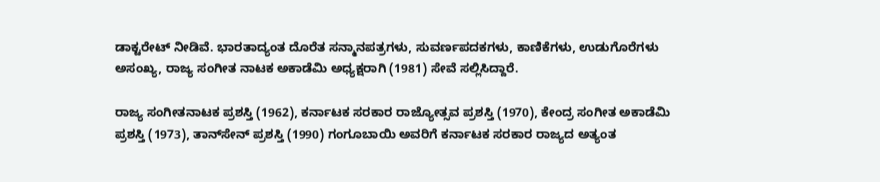ಡಾಕ್ಟರೇಟ್ ನೀಡಿವೆ. ಭಾರತಾದ್ಯಂತ ದೊರೆತ ಸನ್ಮಾನಪತ್ರಗಳು, ಸುವರ್ಣಪದಕಗಳು, ಕಾಣಿಕೆಗಳು, ಉಡುಗೊರೆಗಳು ಅಸಂಖ್ಯ, ರಾಜ್ಯ ಸಂಗೀತ ನಾಟಕ ಅಕಾಡೆಮಿ ಅಧ್ಯಕ್ಷರಾಗಿ (1981) ಸೇವೆ ಸಲ್ಲಿಸಿದ್ದಾರೆ.

ರಾಜ್ಯ ಸಂಗೀತನಾಟಕ ಪ್ರಶಸ್ತಿ (1962), ಕರ್ನಾಟಕ ಸರಕಾರ ರಾಜ್ಯೋತ್ಸವ ಪ್ರಶಸ್ತಿ (1970), ಕೇಂದ್ರ ಸಂಗೀತ ಅಕಾಡೆಮಿ ಪ್ರಶಸ್ತಿ (1973), ತಾನ್‍ಸೇನ್ ಪ್ರಶಸ್ತಿ (1990) ಗಂಗೂಬಾಯಿ ಅವರಿಗೆ ಕರ್ನಾಟಕ ಸರಕಾರ ರಾಜ್ಯದ ಅತ್ಯಂತ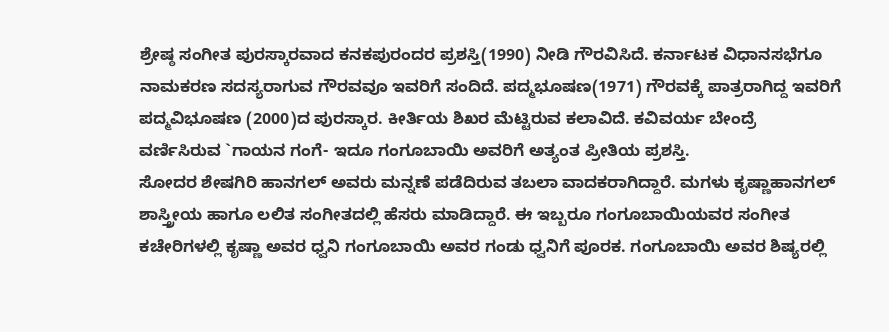ಶ್ರೇಷ್ಠ ಸಂಗೀತ ಪುರಸ್ಕಾರವಾದ ಕನಕಪುರಂದರ ಪ್ರಶಸ್ತಿ(1990) ನೀಡಿ ಗೌರವಿಸಿದೆ. ಕರ್ನಾಟಕ ವಿಧಾನಸಭೆಗೂ ನಾಮಕರಣ ಸದಸ್ಯರಾಗುವ ಗೌರವವೂ ಇವರಿಗೆ ಸಂದಿದೆ. ಪದ್ಮಭೂಷಣ(1971) ಗೌರವಕ್ಕೆ ಪಾತ್ರರಾಗಿದ್ದ ಇವರಿಗೆ ಪದ್ಮವಿಭೂಷಣ (2000)ದ ಪುರಸ್ಕಾರ. ಕೀರ್ತಿಯ ಶಿಖರ ಮೆಟ್ಟಿರುವ ಕಲಾವಿದೆ. ಕವಿವರ್ಯ ಬೇಂದ್ರೆ ವರ್ಣಿಸಿರುವ `ಗಾಯನ ಗಂಗೆ- ಇದೂ ಗಂಗೂಬಾಯಿ ಅವರಿಗೆ ಅತ್ಯಂತ ಪ್ರೀತಿಯ ಪ್ರಶಸ್ತಿ.
ಸೋದರ ಶೇಷಗಿರಿ ಹಾನಗಲ್ ಅವರು ಮನ್ನಣೆ ಪಡೆದಿರುವ ತಬಲಾ ವಾದಕರಾಗಿದ್ದಾರೆ. ಮಗಳು ಕೃಷ್ಣಾಹಾನಗಲ್ ಶಾಸ್ತ್ರೀಯ ಹಾಗೂ ಲಲಿತ ಸಂಗೀತದಲ್ಲಿ ಹೆಸರು ಮಾಡಿದ್ದಾರೆ. ಈ ಇಬ್ಬರೂ ಗಂಗೂಬಾಯಿಯವರ ಸಂಗೀತ ಕಚೇರಿಗಳಲ್ಲಿ ಕೃಷ್ಣಾ ಅವರ ಧ್ವನಿ ಗಂಗೂಬಾಯಿ ಅವರ ಗಂಡು ಧ್ವನಿಗೆ ಪೂರಕ. ಗಂಗೂಬಾಯಿ ಅವರ ಶಿಷ್ಯರಲ್ಲಿ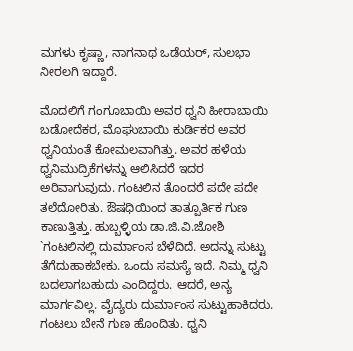ಮಗಳು ಕೃಷ್ಣಾ, ನಾಗನಾಥ ಒಡೆಯರ್, ಸುಲಭಾ ನೀರಲಗಿ ಇದ್ದಾರೆ.

ಮೊದಲಿಗೆ ಗಂಗೂಬಾಯಿ ಅವರ ಧ್ವನಿ ಹೀರಾಬಾಯಿ ಬಡೋದೆಕರ, ಮೊಘುಬಾಯಿ ಕುರ್ಡಿಕರ ಅವರ ಧ್ವನಿಯಂತೆ ಕೋಮಲವಾಗಿತ್ತು. ಅವರ ಹಳೆಯ ಧ್ವನಿಮುದ್ರಿಕೆಗಳನ್ನು ಆಲಿಸಿದರೆ ಇದರ ಅರಿವಾಗುವುದು. ಗಂಟಲಿನ ತೊಂದರೆ ಪದೇ ಪದೇ ತಲೆದೋರಿತು. ಔಷಧಿಯಿಂದ ತಾತ್ಪೂರ್ತಿಕ ಗುಣ ಕಾಣುತ್ತಿತ್ತು. ಹುಬ್ಬಳ್ಳಿಯ ಡಾ.ಜಿ.ವಿ.ಜೋಶಿ `ಗಂಟಲಿನಲ್ಲಿ ದುರ್ಮಾಂಸ ಬೆಳೆದಿದೆ. ಅದನ್ನು ಸುಟ್ಟು ತೆಗೆದುಹಾಕಬೇಕು. ಒಂದು ಸಮಸ್ಯೆ ಇದೆ. ನಿಮ್ಮ ಧ್ವನಿ ಬದಲಾಗಬಹುದು ಎಂದಿದ್ದರು. ಆದರೆ, ಅನ್ಯ ಮಾರ್ಗವಿಲ್ಲ. ವೈದ್ಯರು ದುರ್ಮಾಂಸ ಸುಟ್ಟುಹಾಕಿದರು. ಗಂಟಲು ಬೇನೆ ಗುಣ ಹೊಂದಿತು. ಧ್ವನಿ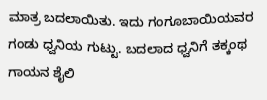ಮಾತ್ರ ಬದಲಾಯಿತು. ಇದು ಗಂಗೂಬಾಯಿಯವರ ಗಂಡು ಧ್ವನಿಯ ಗುಟ್ಟು. ಬದಲಾದ ಧ್ವನಿಗೆ ತಕ್ಕಂಥ ಗಾಯನ ಶೈಲಿ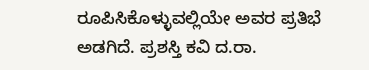ರೂಪಿಸಿಕೊಳ್ಳುವಲ್ಲಿಯೇ ಅವರ ಪ್ರತಿಭೆ ಅಡಗಿದೆ. ಪ್ರಶಸ್ತಿ ಕವಿ ದ.ರಾ.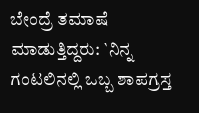ಬೇಂದ್ರೆ ತಮಾಷೆ ಮಾಡುತ್ತಿದ್ದರು: `ನಿನ್ನ ಗಂಟಲಿನಲ್ಲಿ ಒಬ್ಬ ಶಾಪಗ್ರಸ್ತ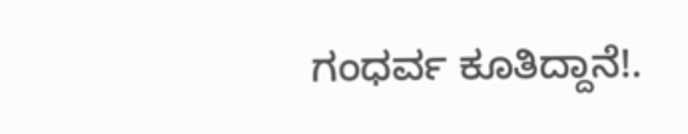ಗಂಧರ್ವ ಕೂತಿದ್ದಾನೆ!.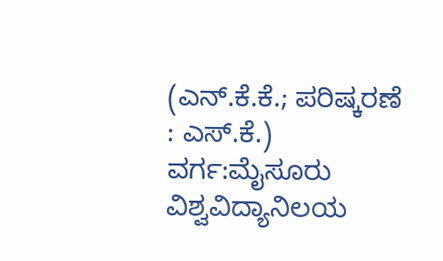(ಎನ್.ಕೆ.ಕೆ.; ಪರಿಷ್ಕರಣೆ : ಎಸ್.ಕೆ.)
ವರ್ಗ:ಮೈಸೂರು ವಿಶ್ವವಿದ್ಯಾನಿಲಯ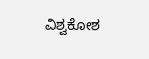ವಿಶ್ವಕೋಶ